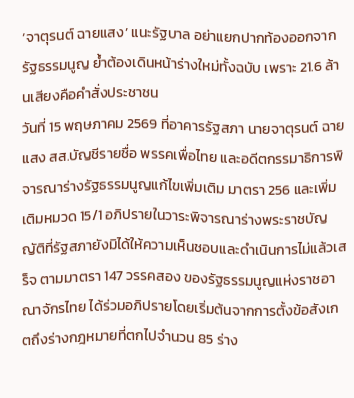‘จาตุรนต์ ฉายแสง’ แนะรัฐบาล อย่าแยกปากท้องออกจากรัฐธรรมนูญ ย้ำต้องเดินหน้าร่างใหม่ทั้งฉบับ เพราะ 21.6 ล้านเสียงคือคำสั่งประชาชน
วันที่ 15 พฤษภาคม 2569 ที่อาคารรัฐสภา นายจาตุรนต์ ฉายแสง สส.บัญชีรายชื่อ พรรคเพื่อไทย และอดีตกรรมาธิการพิจารณาร่างรัฐธรรมนูญแก้ไขเพิ่มเติม มาตรา 256 และเพิ่มเติมหมวด 15/1 อภิปรายในวาระพิจารณาร่างพระราชบัญญัติที่รัฐสภายังมิได้ให้ความเห็นชอบและดำเนินการไม่แล้วเสร็จ ตามมาตรา 147 วรรคสอง ของรัฐธรรมนูญแห่งราชอาณาจักรไทย ได้ร่วมอภิปรายโดยเริ่มต้นจากการตั้งข้อสังเกตถึงร่างกฎหมายที่ตกไปจำนวน 85 ร่าง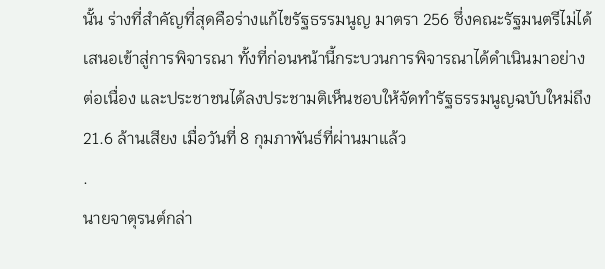นั้น ร่างที่สำคัญที่สุดคือร่างแก้ไขรัฐธรรมนูญ มาตรา 256 ซึ่งคณะรัฐมนตรีไม่ได้เสนอเข้าสู่การพิจารณา ทั้งที่ก่อนหน้านี้กระบวนการพิจารณาได้ดำเนินมาอย่างต่อเนื่อง และประชาชนได้ลงประชามติเห็นชอบให้จัดทำรัฐธรรมนูญฉบับใหม่ถึง 21.6 ล้านเสียง เมื่อวันที่ 8 กุมภาพันธ์ที่ผ่านมาแล้ว
.
นายจาตุรนต์กล่า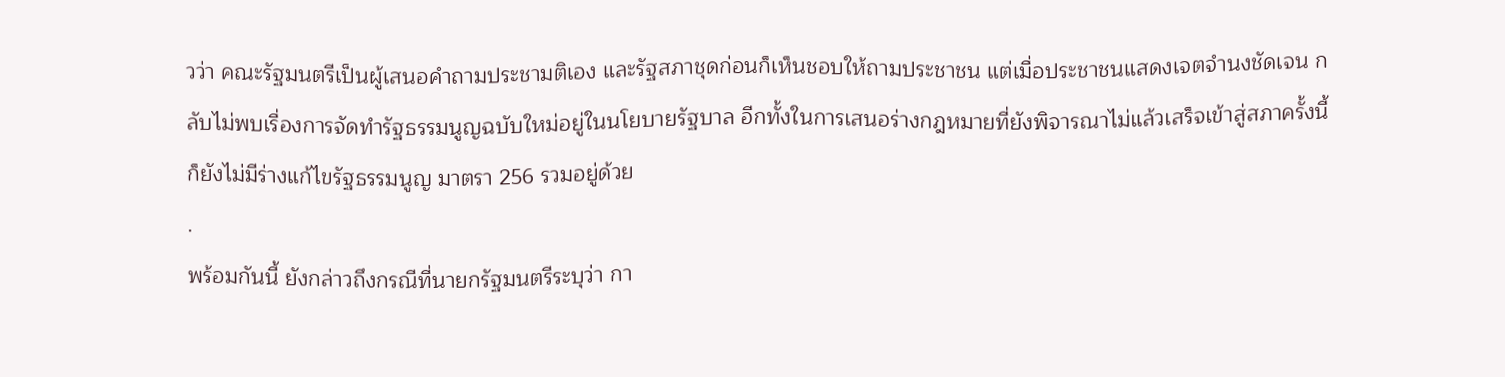วว่า คณะรัฐมนตรีเป็นผู้เสนอคำถามประชามติเอง และรัฐสภาชุดก่อนก็เห็นชอบให้ถามประชาชน แต่เมื่อประชาชนแสดงเจตจำนงชัดเจน กลับไม่พบเรื่องการจัดทำรัฐธรรมนูญฉบับใหม่อยู่ในนโยบายรัฐบาล อีกทั้งในการเสนอร่างกฎหมายที่ยังพิจารณาไม่แล้วเสร็จเข้าสู่สภาครั้งนี้ ก็ยังไม่มีร่างแก้ไขรัฐธรรมนูญ มาตรา 256 รวมอยู่ด้วย
.
พร้อมกันนี้ ยังกล่าวถึงกรณีที่นายกรัฐมนตรีระบุว่า กา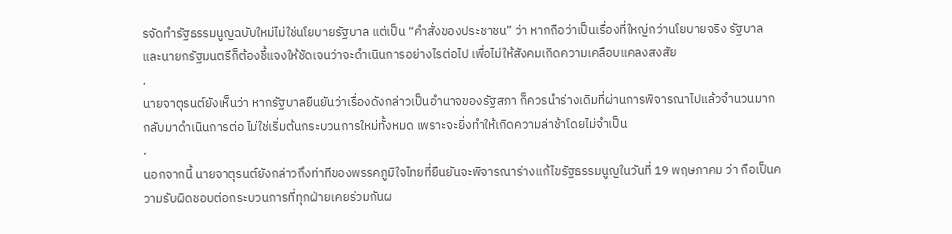รจัดทำรัฐธรรมนูญฉบับใหม่ไม่ใช่นโยบายรัฐบาล แต่เป็น “คำสั่งของประชาชน” ว่า หากถือว่าเป็นเรื่องที่ใหญ่กว่านโยบายจริง รัฐบาลและนายกรัฐมนตรีก็ต้องชี้แจงให้ชัดเจนว่าจะดำเนินการอย่างไรต่อไป เพื่อไม่ให้สังคมเกิดความเคลือบแคลงสงสัย
.
นายจาตุรนต์ยังเห็นว่า หากรัฐบาลยืนยันว่าเรื่องดังกล่าวเป็นอำนาจของรัฐสภา ก็ควรนำร่างเดิมที่ผ่านการพิจารณาไปแล้วจำนวนมากกลับมาดำเนินการต่อ ไม่ใช่เริ่มต้นกระบวนการใหม่ทั้งหมด เพราะจะยิ่งทำให้เกิดความล่าช้าโดยไม่จำเป็น
.
นอกจากนี้ นายจาตุรนต์ยังกล่าวถึงท่าทีของพรรคภูมิใจไทยที่ยืนยันจะพิจารณาร่างแก้ไขรัฐธรรมนูญในวันที่ 19 พฤษภาคม ว่า ถือเป็นความรับผิดชอบต่อกระบวนการที่ทุกฝ่ายเคยร่วมกันผ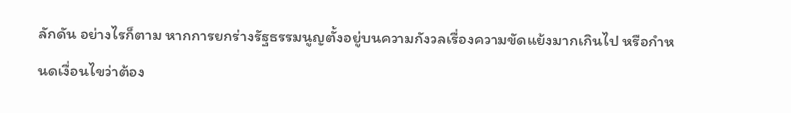ลักดัน อย่างไรก็ตาม หากการยกร่างรัฐธรรมนูญตั้งอยู่บนความกังวลเรื่องความขัดแย้งมากเกินไป หรือกำหนดเงื่อนไขว่าต้อง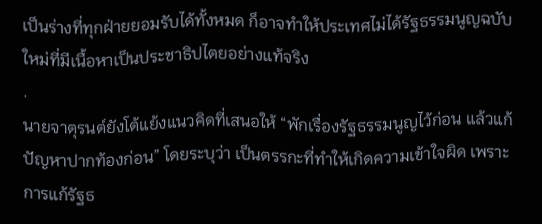เป็นร่างที่ทุกฝ่ายยอมรับได้ทั้งหมด ก็อาจทำให้ประเทศไม่ได้รัฐธรรมนูญฉบับใหม่ที่มีเนื้อหาเป็นประชาธิปไตยอย่างแท้จริง
.
นายจาตุรนต์ยังโต้แย้งแนวคิดที่เสนอให้ “พักเรื่องรัฐธรรมนูญไว้ก่อน แล้วแก้ปัญหาปากท้องก่อน” โดยระบุว่า เป็นตรรกะที่ทำให้เกิดความเข้าใจผิด เพราะการแก้รัฐธ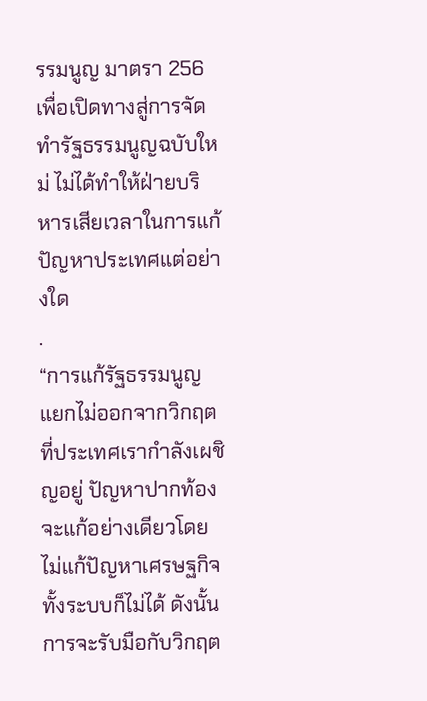รรมนูญ มาตรา 256 เพื่อเปิดทางสู่การจัดทำรัฐธรรมนูญฉบับใหม่ ไม่ได้ทำให้ฝ่ายบริหารเสียเวลาในการแก้ปัญหาประเทศแต่อย่างใด
.
“การแก้รัฐธรรมนูญแยกไม่ออกจากวิกฤตที่ประเทศเรากำลังเผชิญอยู่ ปัญหาปากท้องจะแก้อย่างเดียวโดยไม่แก้ปัญหาเศรษฐกิจทั้งระบบก็ไม่ได้ ดังนั้นการจะรับมือกับวิกฤต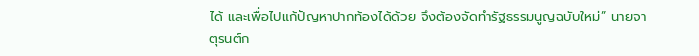ได้ และเพื่อไปแก้ปัญหาปากท้องได้ด้วย จึงต้องจัดทำรัฐธรรมนูญฉบับใหม่” นายจาตุรนต์ก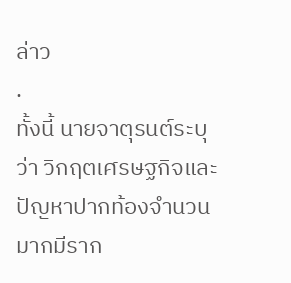ล่าว
.
ทั้งนี้ นายจาตุรนต์ระบุว่า วิกฤตเศรษฐกิจและปัญหาปากท้องจำนวนมากมีราก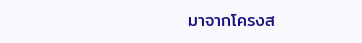มาจากโครงส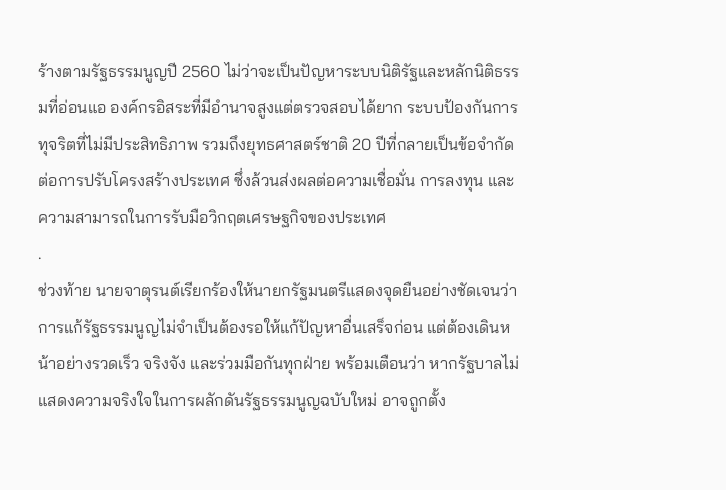ร้างตามรัฐธรรมนูญปี 2560 ไม่ว่าจะเป็นปัญหาระบบนิติรัฐและหลักนิติธรรมที่อ่อนแอ องค์กรอิสระที่มีอำนาจสูงแต่ตรวจสอบได้ยาก ระบบป้องกันการทุจริตที่ไม่มีประสิทธิภาพ รวมถึงยุทธศาสตร์ชาติ 20 ปีที่กลายเป็นข้อจำกัดต่อการปรับโครงสร้างประเทศ ซึ่งล้วนส่งผลต่อความเชื่อมั่น การลงทุน และความสามารถในการรับมือวิกฤตเศรษฐกิจของประเทศ
.
ช่วงท้าย นายจาตุรนต์เรียกร้องให้นายกรัฐมนตรีแสดงจุดยืนอย่างชัดเจนว่า การแก้รัฐธรรมนูญไม่จำเป็นต้องรอให้แก้ปัญหาอื่นเสร็จก่อน แต่ต้องเดินหน้าอย่างรวดเร็ว จริงจัง และร่วมมือกันทุกฝ่าย พร้อมเตือนว่า หากรัฐบาลไม่แสดงความจริงใจในการผลักดันรัฐธรรมนูญฉบับใหม่ อาจถูกตั้ง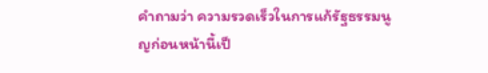คำถามว่า ความรวดเร็วในการแก้รัฐธรรมนูญก่อนหน้านี้เป็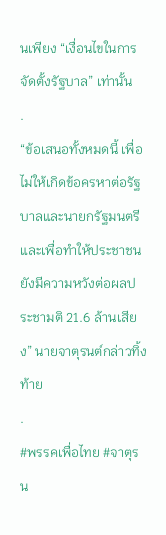นเพียง “เงื่อนไขในการจัดตั้งรัฐบาล” เท่านั้น
.
“ข้อเสนอทั้งหมดนี้ เพื่อไม่ให้เกิดข้อครหาต่อรัฐบาลและนายกรัฐมนตรี และเพื่อทำให้ประชาชนยังมีความหวังต่อผลประชามติ 21.6 ล้านเสียง” นายจาตุรนต์กล่าวทิ้งท้าย
.
#พรรคเพื่อไทย #จาตุรน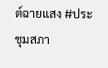ต์ฉายแสง #ประชุมสภา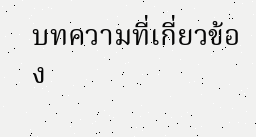บทความที่เกี่ยวข้อง